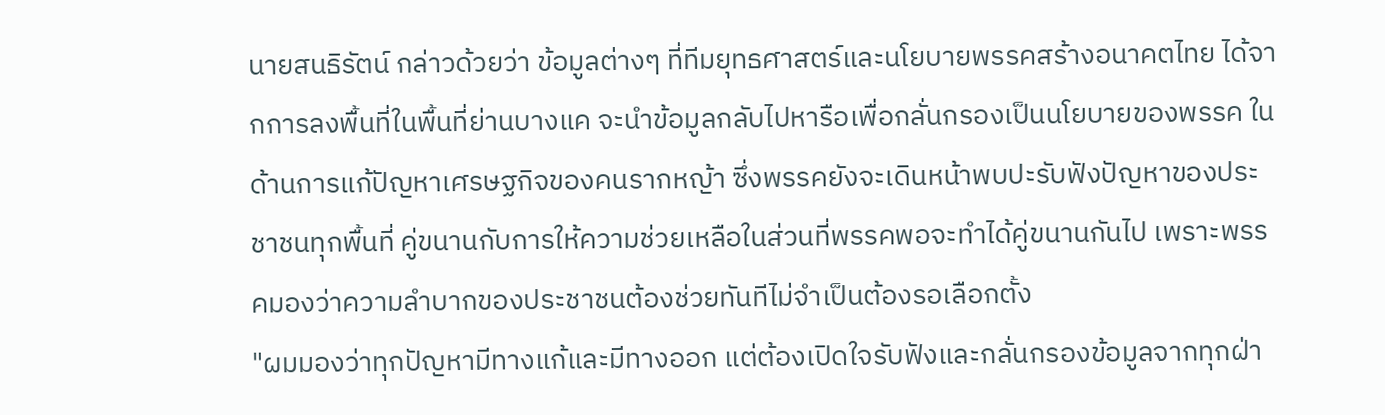นายสนธิรัตน์ กล่าวด้วยว่า ข้อมูลต่างๆ ที่ทีมยุทธศาสตร์และนโยบายพรรคสร้างอนาคตไทย ได้จากการลงพื้นที่ในพื้นที่ย่านบางแค จะนำข้อมูลกลับไปหารือเพื่อกลั่นกรองเป็นนโยบายของพรรค ในด้านการแก้ปัญหาเศรษฐกิจของคนรากหญ้า ซึ่งพรรคยังจะเดินหน้าพบปะรับฟังปัญหาของประชาชนทุกพื้นที่ คู่ขนานกับการให้ความช่วยเหลือในส่วนที่พรรคพอจะทำได้คู่ขนานกันไป เพราะพรรคมองว่าความลำบากของประชาชนต้องช่วยทันทีไม่จำเป็นต้องรอเลือกตั้ง
"ผมมองว่าทุกปัญหามีทางแก้และมีทางออก แต่ต้องเปิดใจรับฟังและกลั่นกรองข้อมูลจากทุกฝ่า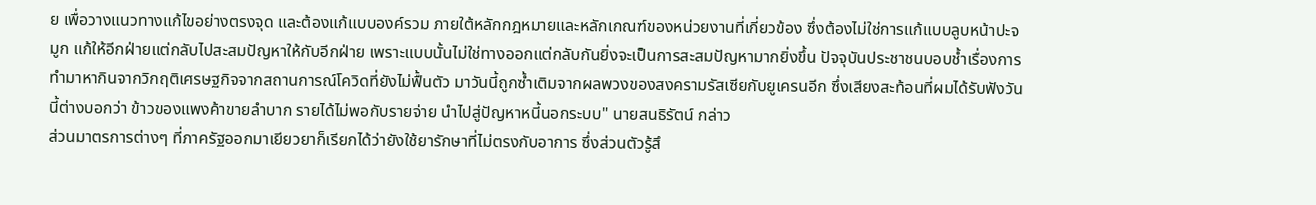ย เพื่อวางแนวทางแก้ไขอย่างตรงจุด และต้องแก้แบบองค์รวม ภายใต้หลักกฎหมายและหลักเกณฑ์ของหน่วยงานที่เกี่ยวข้อง ซึ่งต้องไม่ใช่การแก้แบบลูบหน้าปะจมูก แก้ให้อีกฝ่ายแต่กลับไปสะสมปัญหาให้กับอีกฝ่าย เพราะแบบนั้นไม่ใช่ทางออกแต่กลับกันยิ่งจะเป็นการสะสมปัญหามากยิ่งขึ้น ปัจจุบันประชาชนบอบช้ำเรื่องการทำมาหากินจากวิกฤติเศรษฐกิจจากสถานการณ์โควิดที่ยังไม่ฟื้นตัว มาวันนี้ถูกซ้ำเติมจากผลพวงของสงครามรัสเซียกับยูเครนอีก ซึ่งเสียงสะท้อนที่ผมได้รับฟังวันนี้ต่างบอกว่า ข้าวของแพงค้าขายลำบาก รายได้ไม่พอกับรายจ่าย นำไปสู่ปัญหาหนี้นอกระบบ" นายสนธิรัตน์ กล่าว
ส่วนมาตรการต่างๆ ที่ภาครัฐออกมาเยียวยาก็เรียกได้ว่ายังใช้ยารักษาที่ไม่ตรงกับอาการ ซึ่งส่วนตัวรู้สึ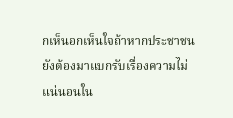กเห็นอกเห็นใจถ้าหากประชาชนยังต้องมาแบกรับเรื่องความไม่แน่นอนใน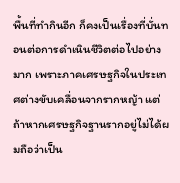พื้นที่ทำกินอีก ก็คงเป็นเรื่องที่บั่นทอนต่อการดำเนินชีวิตต่อไปอย่างมาก เพราะภาคเศรษฐกิจในประเทศต่างขับเคลื่อนจากรากหญ้า แต่ถ้าหากเศรษฐกิจฐานรากอยู่ไม่ได้ผมถือว่าเป็น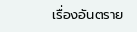เรื่องอันตราย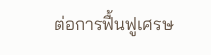ต่อการฟื้นฟูเศรษ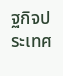ฐกิจประเทศ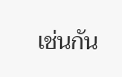เช่นกัน